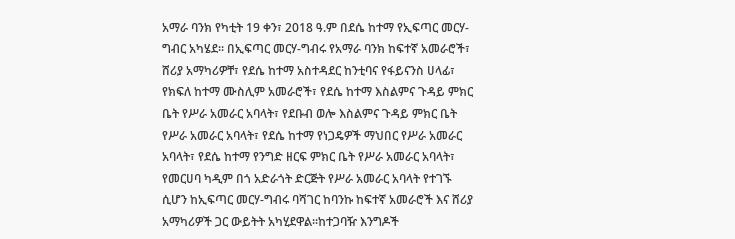አማራ ባንክ የካቲት 19 ቀን፣ 2018 ዓ.ም በደሴ ከተማ የኢፍጣር መርሃ- ግብር አካሄደ፡፡ በኢፍጣር መርሃ-ግብሩ የአማራ ባንክ ከፍተኛ አመራሮች፣ ሸሪያ አማካሪዎቸ፣ የደሴ ከተማ አስተዳደር ከንቲባና የፋይናንስ ሀላፊ፣ የክፍለ ከተማ ሙስሊም አመራሮች፣ የደሴ ከተማ እስልምና ጉዳይ ምክር ቤት የሥራ አመራር አባላት፣ የደቡብ ወሎ እስልምና ጉዳይ ምክር ቤት የሥራ አመራር አባላት፣ የደሴ ከተማ የነጋዴዎች ማህበር የሥራ አመራር አባላት፣ የደሴ ከተማ የንግድ ዘርፍ ምክር ቤት የሥራ አመራር አባላት፣ የመርሀባ ካዲም በጎ አድራጎት ድርጅት የሥራ አመራር አባላት የተገኙ ሲሆን ከኢፍጣር መርሃ-ግብሩ ባሻገር ከባንኩ ከፍተኛ አመራሮች እና ሸሪያ አማካሪዎች ጋር ውይትት አካሂደዋል፡፡ከተጋባዥ እንግዶች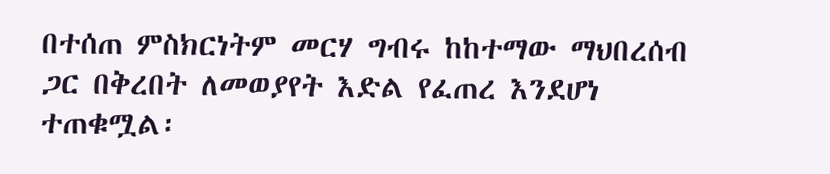በተሰጠ ምስክርነትም መርሃ ግብሩ ከከተማው ማህበረሰብ ጋር በቅረበት ለመወያየት እድል የፈጠረ እንደሆነ ተጠቁሟል፡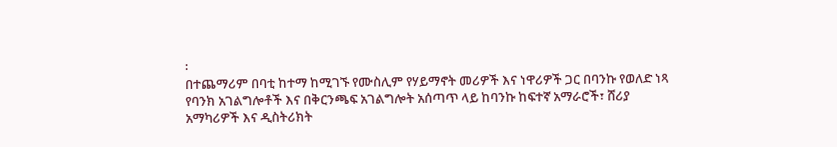፡
በተጨማሪም በባቲ ከተማ ከሚገኙ የሙስሊም የሃይማኖት መሪዎች እና ነዋሪዎች ጋር በባንኩ የወለድ ነጻ የባንክ አገልግሎቶች እና በቅርንጫፍ አገልግሎት አሰጣጥ ላይ ከባንኩ ከፍተኛ አማራሮች፣ ሸሪያ አማካሪዎች እና ዲስትሪክት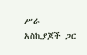ሥራ አስኪያጆች ጋር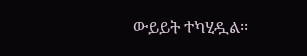ውይይት ተካሂዷል፡፡